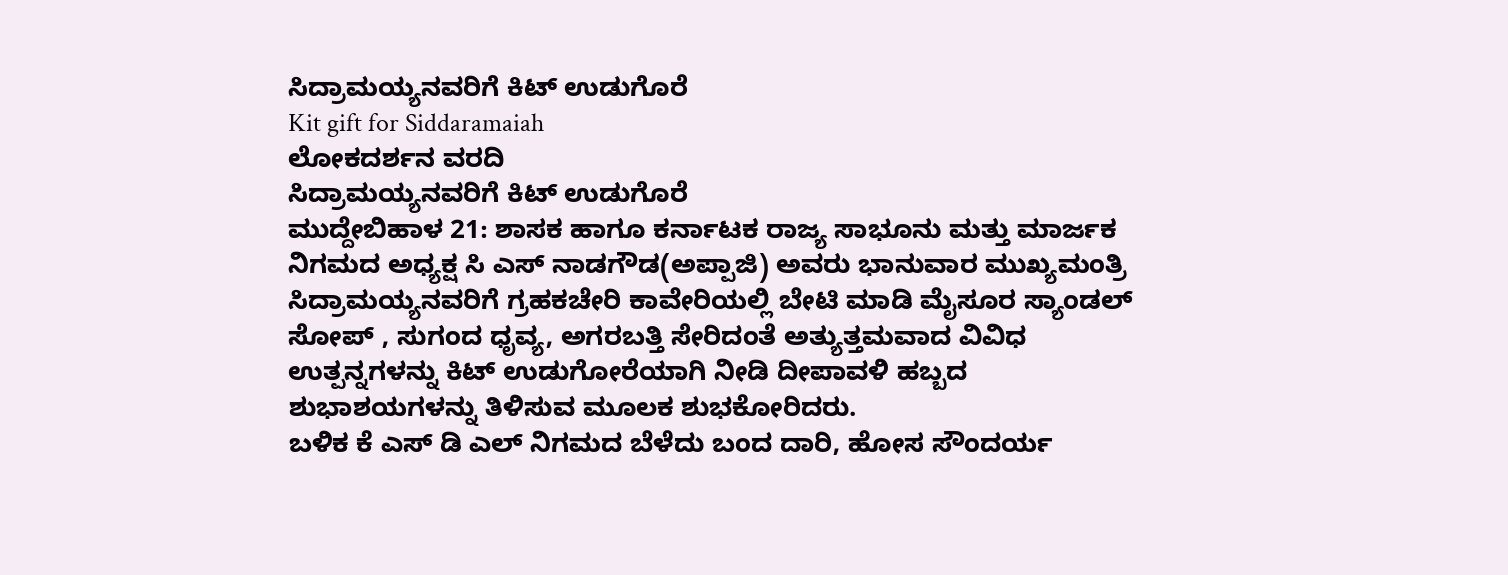ಸಿದ್ರಾಮಯ್ಯನವರಿಗೆ ಕಿಟ್ ಉಡುಗೊರೆ
Kit gift for Siddaramaiah
ಲೋಕದರ್ಶನ ವರದಿ
ಸಿದ್ರಾಮಯ್ಯನವರಿಗೆ ಕಿಟ್ ಉಡುಗೊರೆ
ಮುದ್ದೇಬಿಹಾಳ 21: ಶಾಸಕ ಹಾಗೂ ಕರ್ನಾಟಕ ರಾಜ್ಯ ಸಾಭೂನು ಮತ್ತು ಮಾರ್ಜಕ ನಿಗಮದ ಅಧ್ಯಕ್ಷ ಸಿ ಎಸ್ ನಾಡಗೌಡ(ಅಪ್ಪಾಜಿ) ಅವರು ಭಾನುವಾರ ಮುಖ್ಯಮಂತ್ರಿ ಸಿದ್ರಾಮಯ್ಯನವರಿಗೆ ಗ್ರಹಕಚೇರಿ ಕಾವೇರಿಯಲ್ಲಿ ಬೇಟಿ ಮಾಡಿ ಮೈಸೂರ ಸ್ಯಾಂಡಲ್ ಸೋಪ್ , ಸುಗಂದ ಧೃವ್ಯ, ಅಗರಬತ್ತಿ ಸೇರಿದಂತೆ ಅತ್ಯುತ್ತಮವಾದ ವಿವಿಧ ಉತ್ಪನ್ನಗಳನ್ನು ಕಿಟ್ ಉಡುಗೋರೆಯಾಗಿ ನೀಡಿ ದೀಪಾವಳಿ ಹಬ್ಬದ ಶುಭಾಶಯಗಳನ್ನು ತಿಳಿಸುವ ಮೂಲಕ ಶುಭಕೋರಿದರು.
ಬಳಿಕ ಕೆ ಎಸ್ ಡಿ ಎಲ್ ನಿಗಮದ ಬೆಳೆದು ಬಂದ ದಾರಿ, ಹೋಸ ಸೌಂದರ್ಯ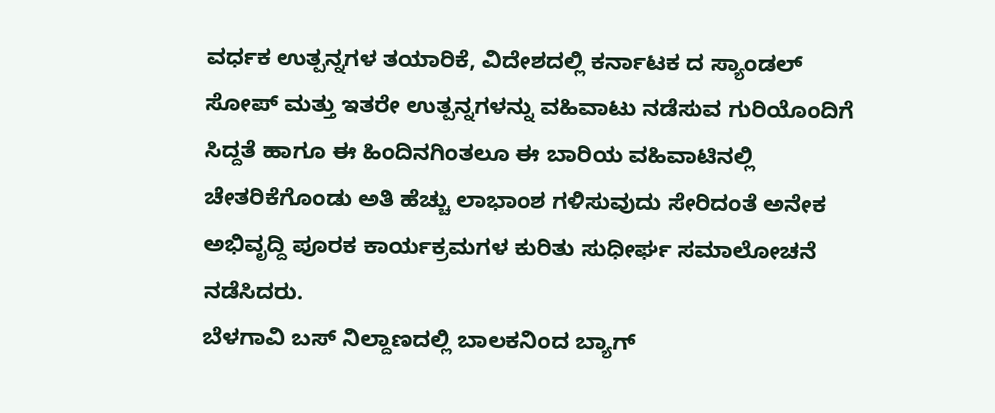ವರ್ಧಕ ಉತ್ಪನ್ನಗಳ ತಯಾರಿಕೆ, ವಿದೇಶದಲ್ಲಿ ಕರ್ನಾಟಕ ದ ಸ್ಯಾಂಡಲ್ ಸೋಪ್ ಮತ್ತು ಇತರೇ ಉತ್ಪನ್ನಗಳನ್ನು ವಹಿವಾಟು ನಡೆಸುವ ಗುರಿಯೊಂದಿಗೆ ಸಿದ್ದತೆ ಹಾಗೂ ಈ ಹಿಂದಿನಗಿಂತಲೂ ಈ ಬಾರಿಯ ವಹಿವಾಟಿನಲ್ಲಿ ಚೇತರಿಕೆಗೊಂಡು ಅತಿ ಹೆಚ್ಚು ಲಾಭಾಂಶ ಗಳಿಸುವುದು ಸೇರಿದಂತೆ ಅನೇಕ ಅಭಿವೃದ್ದಿ ಪೂರಕ ಕಾರ್ಯಕ್ರಮಗಳ ಕುರಿತು ಸುಧೀರ್ಘ ಸಮಾಲೋಚನೆ ನಡೆಸಿದರು.
ಬೆಳಗಾವಿ ಬಸ್ ನಿಲ್ದಾಣದಲ್ಲಿ ಬಾಲಕನಿಂದ ಬ್ಯಾಗ್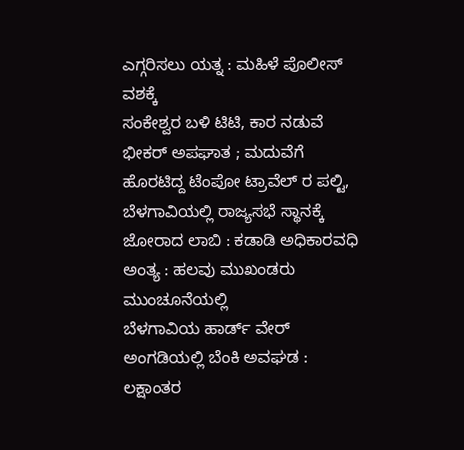ಎಗ್ಗರಿಸಲು ಯತ್ನ : ಮಹಿಳೆ ಪೊಲೀಸ್ ವಶಕ್ಕೆ
ಸಂಕೇಶ್ವರ ಬಳಿ ಟಿಟಿ, ಕಾರ ನಡುವೆ ಭೀಕರ್ ಅಪಘಾತ ; ಮದುವೆಗೆ ಹೊರಟಿದ್ದ ಟೆಂಪೋ ಟ್ರಾವೆಲ್ ರ ಪಲ್ಟಿ,
ಬೆಳಗಾವಿಯಲ್ಲಿ ರಾಜ್ಯಸಭೆ ಸ್ಥಾನಕ್ಕೆ ಜೋರಾದ ಲಾಬಿ : ಕಡಾಡಿ ಅಧಿಕಾರವಧಿ ಅಂತ್ಯ : ಹಲವು ಮುಖಂಡರು ಮುಂಚೂನೆಯಲ್ಲಿ
ಬೆಳಗಾವಿಯ ಹಾರ್ಡ್ ವೇರ್ ಅಂಗಡಿಯಲ್ಲಿ ಬೆಂಕಿ ಅವಘಡ : ಲಕ್ಷಾಂತರ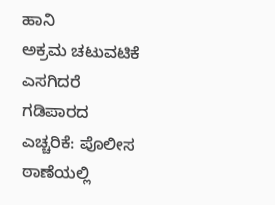ಹಾನಿ
ಅಕ್ರಮ ಚಟುವಟಿಕೆ ಎಸಗಿದರೆ ಗಡಿಪಾರದ ಎಚ್ಚರಿಕೆ: ಪೊಲೀಸ ಠಾಣೆಯಲ್ಲಿ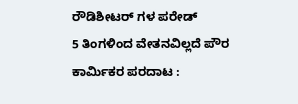ರೌಡಿಶೀಟರ್ ಗಳ ಪರೇಡ್
5 ತಿಂಗಳಿಂದ ವೇತನವಿಲ್ಲದೆ ಪೌರ ಕಾರ್ಮಿಕರ ಪರದಾಟ :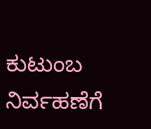ಕುಟುಂಬ ನಿರ್ವಹಣೆಗೆ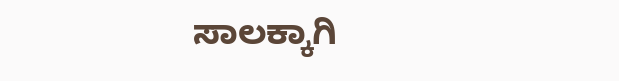ಸಾಲಕ್ಕಾಗಿ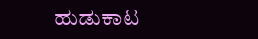ಹುಡುಕಾಟ